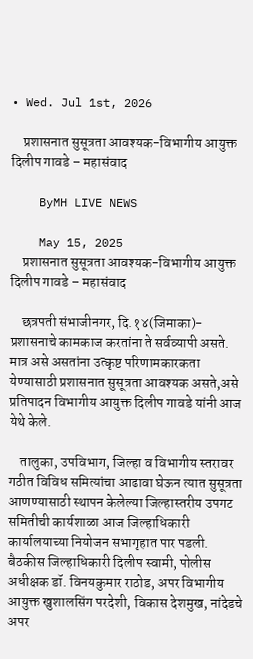• Wed. Jul 1st, 2026

    प्रशासनात सुसूत्रता आवश्यक-विभागीय आयुक्त दिलीप गावडे – महासंवाद

    ByMH LIVE NEWS

    May 15, 2025
    प्रशासनात सुसूत्रता आवश्यक-विभागीय आयुक्त दिलीप गावडे – महासंवाद

    छत्रपती संभाजीनगर, दि.१४(जिमाका)- प्रशासनाचे कामकाज करतांना ते सर्वव्यापी असते. मात्र असे असतांना उत्कृष्ट परिणामकारकता येण्यासाठी प्रशासनात सुसूत्रता आवश्यक असते,असे प्रतिपादन विभागीय आयुक्त दिलीप गावडे यांनी आज येथे केले.

    तालुका, उपविभाग, जिल्हा व विभागीय स्तरावर गठीत विविध समित्यांचा आढावा घेऊन त्यात सुसूत्रता आणण्यासाठी स्थापन केलेल्या जिल्हास्तरीय उपगट समितीची कार्यशाळा आज जिल्हाधिकारी कार्यालयाच्या नियोजन सभागृहात पार पडली. बैठकीस जिल्हाधिकारी दिलीप स्वामी, पोलीस अधीक्षक डॉ. विनयकुमार राठोड, अपर विभागीय आयुक्त खुशालसिंग परदेशी, विकास देशमुख, नांदेडचे अपर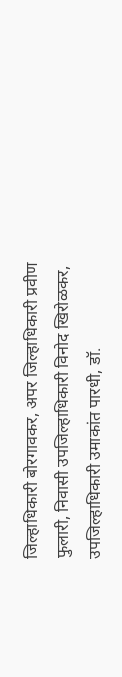जिल्हाधिकारी बोरगावकर, अपर जिल्हाधिकारी प्रवीण फुलारी, निवासी उपजिल्हाधिकारी विनोद खिरोळकर, उपजिल्हाधिकारी उमाकांत पारधी, डॉ.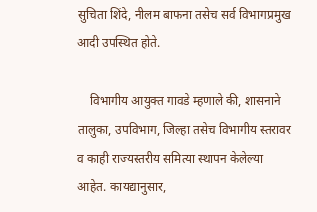सुचिता शिंदे, नीलम बाफना तसेच सर्व विभागप्रमुख आदी उपस्थित होते.

    विभागीय आयुक्त गावडे म्हणाले की, शासनाने तालुका, उपविभाग, जिल्हा तसेच विभागीय स्तरावर व काही राज्यस्तरीय समित्या स्थापन केलेल्या आहेत. कायद्यानुसार,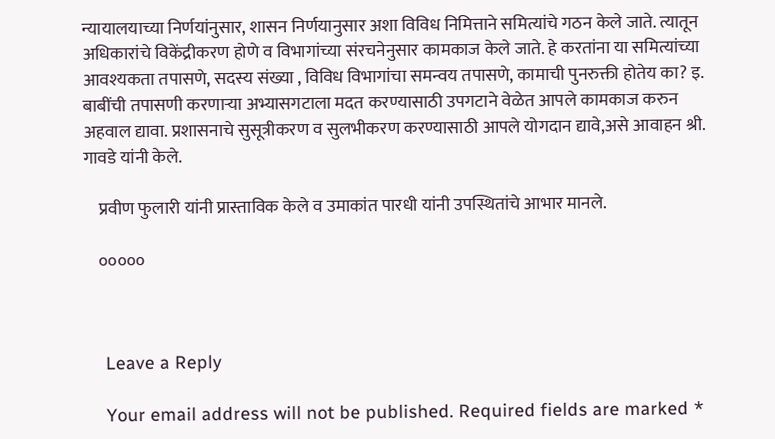न्यायालयाच्या निर्णयांनुसार, शासन निर्णयानुसार अशा विविध निमित्ताने समित्यांचे गठन केले जाते. त्यातून अधिकारांचे विकेंद्रीकरण होणे व विभागांच्या संरचनेनुसार कामकाज केले जाते. हे करतांना या समित्यांच्या आवश्यकता तपासणे, सदस्य संख्या , विविध विभागांचा समन्वय तपासणे, कामाची पुनरुक्ती होतेय का? इ. बाबींची तपासणी करणाऱ्या अभ्यासगटाला मदत करण्यासाठी उपगटाने वेळेत आपले कामकाज करुन अहवाल द्यावा. प्रशासनाचे सुसूत्रीकरण व सुलभीकरण करण्यासाठी आपले योगदान द्यावे,असे आवाहन श्री. गावडे यांनी केले.

    प्रवीण फुलारी यांनी प्रास्ताविक केले व उमाकांत पारधी यांनी उपस्थितांचे आभार मानले.

    ०००००



    Leave a Reply

    Your email address will not be published. Required fields are marked *